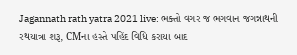Jagannath rath yatra 2021 live: ભક્તો વગર જ ભગવાન જગન્નાથની રથયાત્રા શરૂ, CMના હસ્તે પહિંદ વિધિ કરાયા બાદ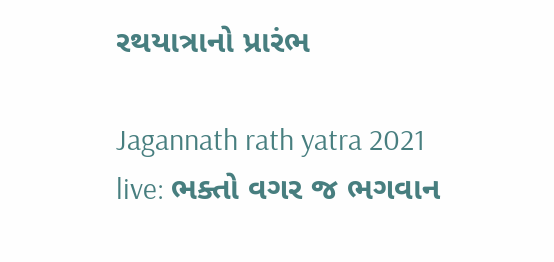રથયાત્રાનો પ્રારંભ

Jagannath rath yatra 2021 live: ભક્તો વગર જ ભગવાન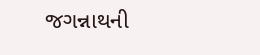જગન્નાથની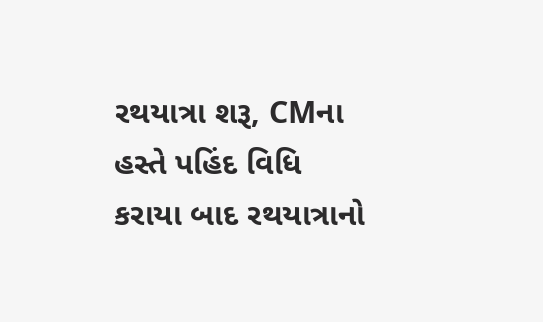રથયાત્રા શરૂ, CMના હસ્તે પહિંદ વિધિ કરાયા બાદ રથયાત્રાનો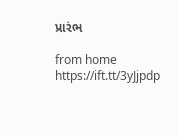પ્રારંભ

from home https://ift.tt/3yJjpdp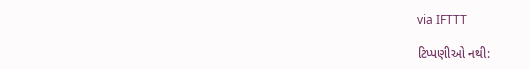via IFTTT

ટિપ્પણીઓ નથી: